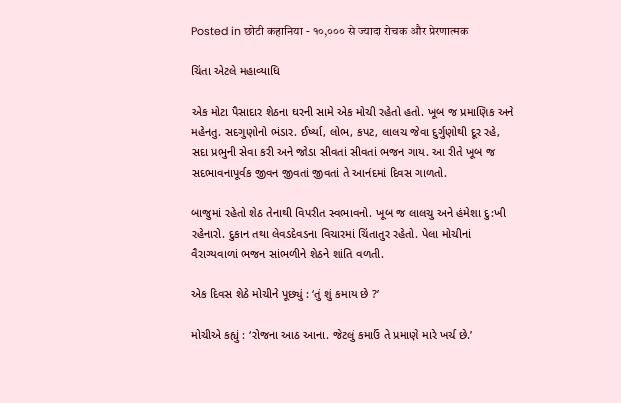Posted in छोटी कहानिया - १०,००० से ज्यादा रोचक और प्रेरणात्मक

ચિંતા એટલે મહાવ્યાધિ

એક મોટા પૈસાદાર શેઠના ઘરની સામે એક મોચી રહેતો હતો. ખૂબ જ પ્રમાણિક અને મહેનતુ. સદગુણોનો ભંડાર. ઈર્ષ્યા, લોભ, કપટ, લાલચ જેવા દુર્ગુણોથી દૂર રહે, સદા પ્રભુની સેવા કરી અને જોડા સીવતાં સીવતાં ભજન ગાય. આ રીતે ખૂબ જ સદભાવનાપૂર્વક જીવન જીવતાં જીવતાં તે આનંદમાં દિવસ ગાળતો.

બાજુમાં રહેતો શેઠ તેનાથી વિપરીત સ્વભાવનો. ખૂબ જ લાલચુ અને હંમેશા દુ:ખી રહેનારો. દુકાન તથા લેવડદેવડના વિચારમાં ચિંતાતુર રહેતો. પેલા મોચીનાં વૈરાગ્યવાળાં ભજન સાંભળીને શેઠને શાંતિ વળતી.

એક દિવસ શેઠે મોચીને પૂછ્યું : ‘તું શું કમાય છે ?’

મોચીએ કહ્યું : ‘રોજના આઠ આના. જેટલું કમાઉં તે પ્રમાણે મારે ખર્ચ છે.’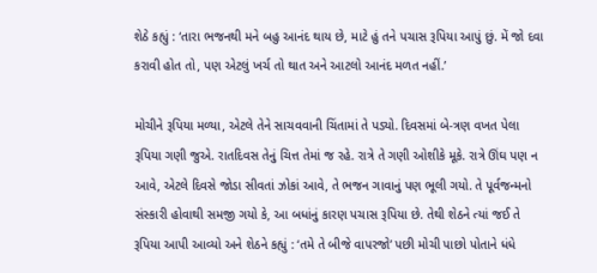શેઠે કહ્યું : ‘તારા ભજનથી મને બહુ આનંદ થાય છે, માટે હું તને પચાસ રૂપિયા આપું છું. મેં જો દવા કરાવી હોત તો, પણ એટલું ખર્ચ તો થાત અને આટલો આનંદ મળત નહીં.’

મોચીને રૂપિયા મળ્યા, એટલે તેને સાચવવાની ચિંતામાં તે પડ્યો. દિવસમાં બે-ત્રણ વખત પેલા રૂપિયા ગણી જુએ. રાતદિવસ તેનું ચિત્ત તેમાં જ રહે. રાત્રે તે ગણી ઓશીકે મૂકે. રાત્રે ઊંઘ પણ ન આવે, એટલે દિવસે જોડા સીવતાં ઝોકાં આવે, તે ભજન ગાવાનું પણ ભૂલી ગયો. તે પૂર્વજન્મનો સંસ્કારી હોવાથી સમજી ગયો કે, આ બધાંનું કારણ પચાસ રૂપિયા છે. તેથી શેઠને ત્યાં જઈ તે રૂપિયા આપી આવ્યો અને શેઠને કહ્યું : ‘તમે તે બીજે વાપરજો’ પછી મોચી પાછો પોતાને ધંધે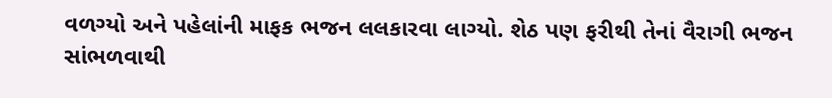વળગ્યો અને પહેલાંની માફક ભજન લલકારવા લાગ્યો. શેઠ પણ ફરીથી તેનાં વૈરાગી ભજન સાંભળવાથી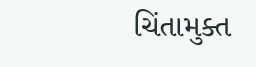ચિંતામુક્ત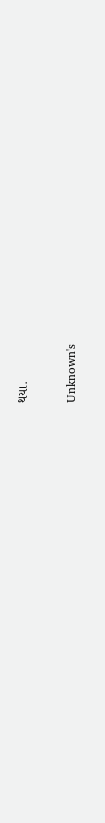થયા.

Unknown's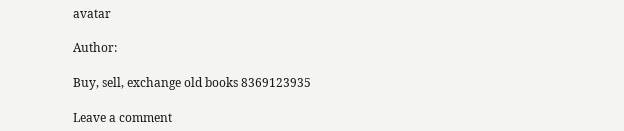avatar

Author:

Buy, sell, exchange old books 8369123935

Leave a comment